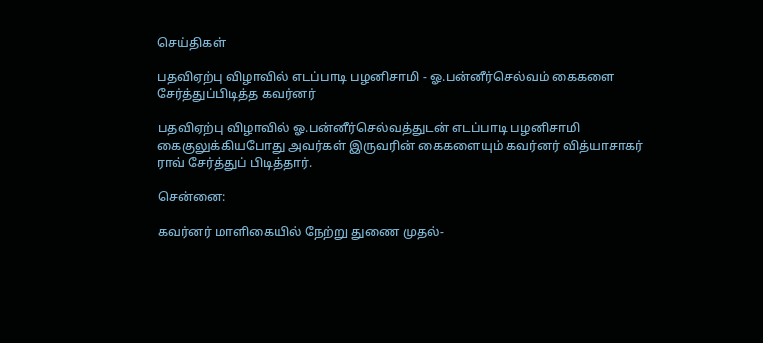செய்திகள்

பதவிஏற்பு விழாவில் எடப்பாடி பழனிசாமி - ஓ.பன்னீர்செல்வம் கைகளை சேர்த்துப்பிடித்த கவர்னர்

பதவிஏற்பு விழாவில் ஓ.பன்னீர்செல்வத்துடன் எடப்பாடி பழனிசாமி கைகுலுக்கியபோது அவர்கள் இருவரின் கைகளையும் கவர்னர் வித்யாசாகர் ராவ் சேர்த்துப் பிடித்தார்.

சென்னை:

கவர்னர் மாளிகையில் நேற்று துணை முதல்-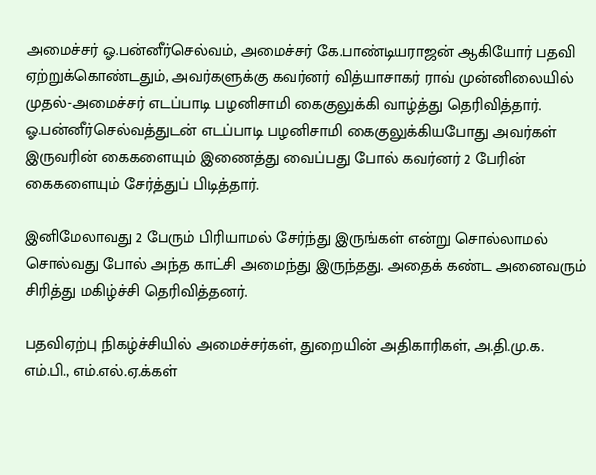அமைச்சர் ஓ.பன்னீர்செல்வம், அமைச்சர் கே.பாண்டியராஜன் ஆகியோர் பதவி ஏற்றுக்கொண்டதும், அவர்களுக்கு கவர்னர் வித்யாசாகர் ராவ் முன்னிலையில் முதல்-அமைச்சர் எடப்பாடி பழனிசாமி கைகுலுக்கி வாழ்த்து தெரிவித்தார். ஓ.பன்னீர்செல்வத்துடன் எடப்பாடி பழனிசாமி கைகுலுக்கியபோது அவர்கள் இருவரின் கைகளையும் இணைத்து வைப்பது போல் கவர்னர் 2 பேரின் கைகளையும் சேர்த்துப் பிடித்தார்.

இனிமேலாவது 2 பேரும் பிரியாமல் சேர்ந்து இருங்கள் என்று சொல்லாமல் சொல்வது போல் அந்த காட்சி அமைந்து இருந்தது. அதைக் கண்ட அனைவரும் சிரித்து மகிழ்ச்சி தெரிவித்தனர்.

பதவிஏற்பு நிகழ்ச்சியில் அமைச்சர்கள், துறையின் அதிகாரிகள், அ.தி.மு.க. எம்.பி., எம்.எல்.ஏ.க்கள்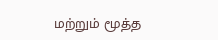மற்றும் மூத்த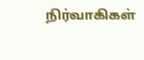நிர்வாகிகள்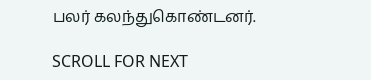பலர் கலந்துகொண்டனர்.

SCROLL FOR NEXT